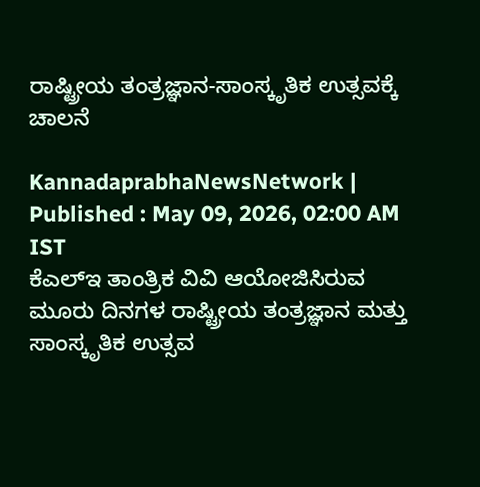ರಾಷ್ಟ್ರೀಯ ತಂತ್ರಜ್ಞಾನ-ಸಾಂಸ್ಕೃತಿಕ ಉತ್ಸವಕ್ಕೆ ಚಾಲನೆ

KannadaprabhaNewsNetwork |
Published : May 09, 2026, 02:00 AM IST
ಕೆಎಲ್‌ಇ ತಾಂತ್ರಿಕ ವಿವಿ ಆಯೋಜಿಸಿರುವ ಮೂರು ದಿನಗಳ ರಾಷ್ಟ್ರೀಯ ತಂತ್ರಜ್ಞಾನ ಮತ್ತು ಸಾಂಸ್ಕೃತಿಕ ಉತ್ಸವ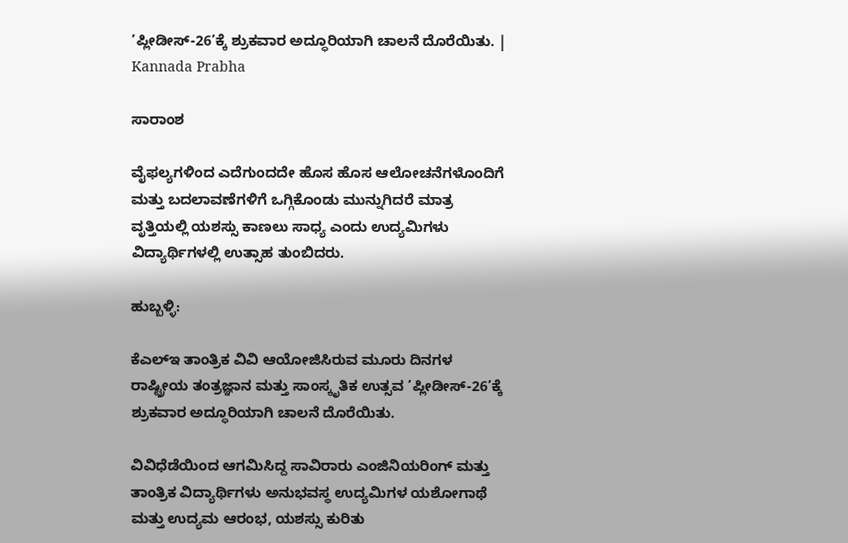’ಪ್ಲೀಡೀಸ್‌-26’ಕ್ಕೆ ಶ್ರುಕವಾರ ಅದ್ಧೂರಿಯಾಗಿ ಚಾಲನೆ ದೊರೆಯಿತು. | Kannada Prabha

ಸಾರಾಂಶ

ವೈಫಲ್ಯಗಳಿಂದ ಎದೆಗುಂದದೇ ಹೊಸ ಹೊಸ ಆಲೋಚನೆಗಳೊಂದಿಗೆ ಮತ್ತು ಬದಲಾವಣೆಗಳಿಗೆ ಒಗ್ಗಿಕೊಂಡು ಮುನ್ನುಗಿದರೆ ಮಾತ್ರ ವೃತ್ತಿಯಲ್ಲಿ ಯಶಸ್ಸು ಕಾಣಲು ಸಾಧ್ಯ ಎಂದು ಉದ್ಯಮಿಗಳು ವಿದ್ಯಾರ್ಥಿಗಳಲ್ಲಿ ಉತ್ಸಾಹ ತುಂಬಿದರು.

ಹುಬ್ಬಳ್ಳಿ:

ಕೆಎಲ್‌ಇ ತಾಂತ್ರಿಕ ವಿವಿ ಆಯೋಜಿಸಿರುವ ಮೂರು ದಿನಗಳ ರಾಷ್ಟ್ರೀಯ ತಂತ್ರಜ್ಞಾನ ಮತ್ತು ಸಾಂಸ್ಕೃತಿಕ ಉತ್ಸವ ’ಪ್ಲೀಡೀಸ್‌-26’ಕ್ಕೆ ಶ್ರುಕವಾರ ಅದ್ಧೂರಿಯಾಗಿ ಚಾಲನೆ ದೊರೆಯಿತು.

ವಿವಿಧೆಡೆಯಿಂದ ಆಗಮಿಸಿದ್ದ ಸಾವಿರಾರು ಎಂಜಿನಿಯರಿಂಗ್ ಮತ್ತು ತಾಂತ್ರಿಕ ವಿದ್ಯಾರ್ಥಿಗಳು ಅನುಭವಸ್ಥ ಉದ್ಯಮಿಗಳ ಯಶೋಗಾಥೆ ಮತ್ತು ಉದ್ಯಮ ಆರಂಭ, ಯಶಸ್ಸು ಕುರಿತು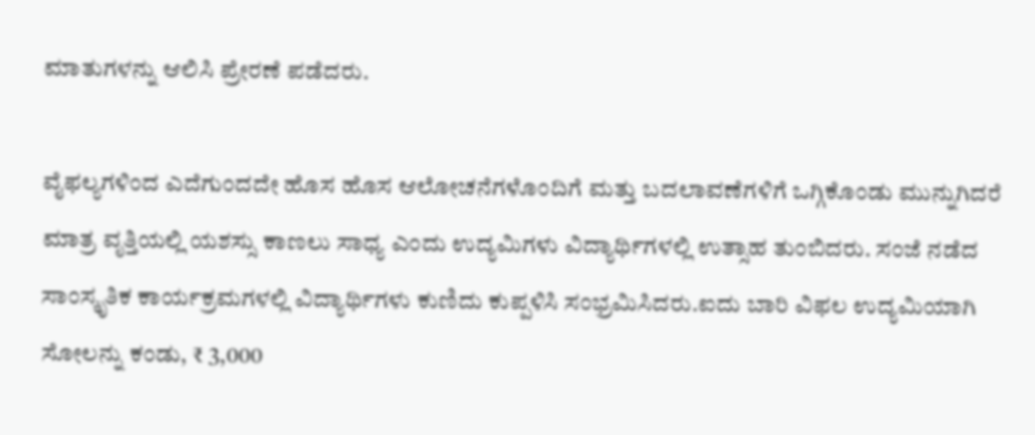ಮಾತುಗಳನ್ನು ಆಲಿಸಿ ಪ್ರೇರಣೆ ಪಡೆದರು.

ವೈಫಲ್ಯಗಳಿಂದ ಎದೆಗುಂದದೇ ಹೊಸ ಹೊಸ ಆಲೋಚನೆಗಳೊಂದಿಗೆ ಮತ್ತು ಬದಲಾವಣೆಗಳಿಗೆ ಒಗ್ಗಿಕೊಂಡು ಮುನ್ನುಗಿದರೆ ಮಾತ್ರ ವೃತ್ತಿಯಲ್ಲಿ ಯಶಸ್ಸು ಕಾಣಲು ಸಾಧ್ಯ ಎಂದು ಉದ್ಯಮಿಗಳು ವಿದ್ಯಾರ್ಥಿಗಳಲ್ಲಿ ಉತ್ಸಾಹ ತುಂಬಿದರು. ಸಂಜೆ ನಡೆದ ಸಾಂಸ್ಕೃತಿಕ ಕಾರ್ಯಕ್ರಮಗಳಲ್ಲಿ ವಿದ್ಯಾರ್ಥಿಗಳು ಕುಣಿದು ಕುಪ್ಪಳಿಸಿ ಸಂಭ್ರಮಿಸಿದರು.ಐದು ಬಾರಿ ವಿಫಲ ಉದ್ಯಮಿಯಾಗಿ ಸೋಲನ್ನು ಕಂಡು, ₹ 3,000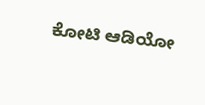ಕೋಟಿ ಆಡಿಯೋ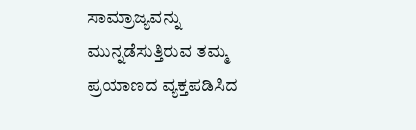ಸಾಮ್ರಾಜ್ಯವನ್ನು ಮುನ್ನಡೆಸುತ್ತಿರುವ ತಮ್ಮ ಪ್ರಯಾಣದ ವ್ಯಕ್ತಪಡಿಸಿದ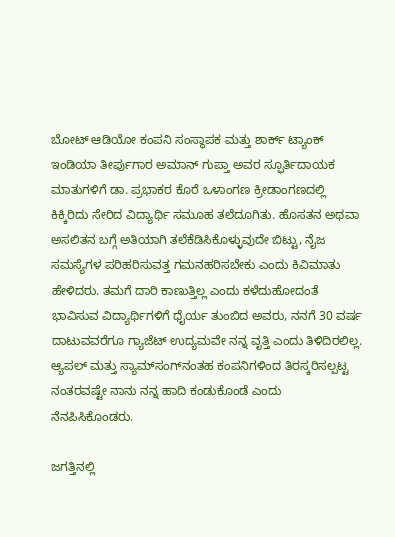ಬೋಟ್ ಆಡಿಯೋ ಕಂಪನಿ ಸಂಸ್ಥಾಪಕ ಮತ್ತು ಶಾರ್ಕ್ ಟ್ಯಾಂಕ್ ಇಂಡಿಯಾ ತೀರ್ಪುಗಾರ ಅಮಾನ್ ಗುಪ್ತಾ ಅವರ ಸ್ಫೂರ್ತಿದಾಯಕ ಮಾತುಗಳಿಗೆ ಡಾ. ಪ್ರಭಾಕರ ಕೊರೆ ಒಳಾಂಗಣ ಕ್ರೀಡಾಂಗಣದಲ್ಲಿ ಕಿಕ್ಕಿರಿದು ಸೇರಿದ ವಿದ್ಯಾರ್ಥಿ ಸಮೂಹ ತಲೆದೂಗಿತು. ಹೊಸತನ ಅಥವಾ ಅಸಲಿತನ ಬಗ್ಗೆ ಅತಿಯಾಗಿ ತಲೆಕೆಡಿಸಿಕೊಳ್ಳುವುದೇ ಬಿಟ್ಟು, ನೈಜ ಸಮಸ್ಯೆಗಳ ಪರಿಹರಿಸುವತ್ತ ಗಮನಹರಿಸಬೇಕು ಎಂದು ಕಿವಿಮಾತು ಹೇಳಿದರು. ತಮಗೆ ದಾರಿ ಕಾಣುತ್ತಿಲ್ಲ ಎಂದು ಕಳೆದುಹೋದಂತೆ ಭಾವಿಸುವ ವಿದ್ಯಾರ್ಥಿಗಳಿಗೆ ಧೈರ್ಯ ತುಂಬಿದ ಅವರು, ನನಗೆ 30 ವರ್ಷ ದಾಟುವವರೆಗೂ ಗ್ಯಾಜೆಟ್ ಉದ್ಯಮವೇ ನನ್ನ ವೃತ್ತಿ ಎಂದು ತಿಳಿದಿರಲಿಲ್ಲ. ಆ್ಯಪಲ್ ಮತ್ತು ಸ್ಯಾಮ್‌ಸಂಗ್‌ನಂತಹ ಕಂಪನಿಗಳಿಂದ ತಿರಸ್ಕರಿಸಲ್ಪಟ್ಟ ನಂತರವಷ್ಟೇ ನಾನು ನನ್ನ ಹಾದಿ ಕಂಡುಕೊಂಡೆ ಎಂದು ನೆನಪಿಸಿಕೊಂಡರು.

ಜಗತ್ತಿನಲ್ಲಿ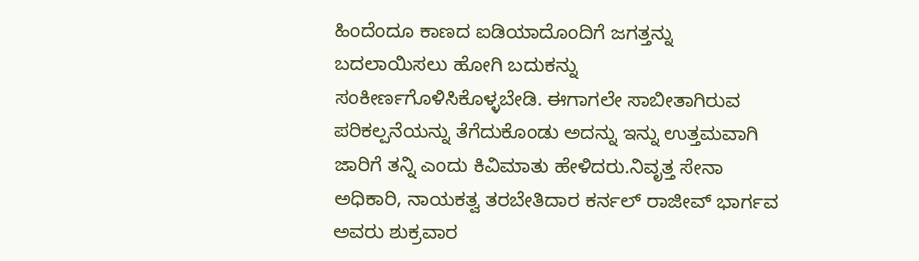ಹಿಂದೆಂದೂ ಕಾಣದ ಐಡಿಯಾದೊಂದಿಗೆ ಜಗತ್ತನ್ನು ಬದಲಾಯಿಸಲು ಹೋಗಿ ಬದುಕನ್ನು ಸಂಕೀರ್ಣಗೊಳಿಸಿಕೊಳ್ಳಬೇಡಿ. ಈಗಾಗಲೇ ಸಾಬೀತಾಗಿರುವ ಪರಿಕಲ್ಪನೆಯನ್ನು ತೆಗೆದುಕೊಂಡು ಅದನ್ನು ಇನ್ನು ಉತ್ತಮವಾಗಿ ಜಾರಿಗೆ ತನ್ನಿ ಎಂದು ಕಿವಿಮಾತು ಹೇಳಿದರು.ನಿವೃತ್ತ ಸೇನಾ ಅಧಿಕಾರಿ, ನಾಯಕತ್ವ ತರಬೇತಿದಾರ ಕರ್ನಲ್ ರಾಜೀವ್ ಭಾರ್ಗವ ಅವರು ಶುಕ್ರವಾರ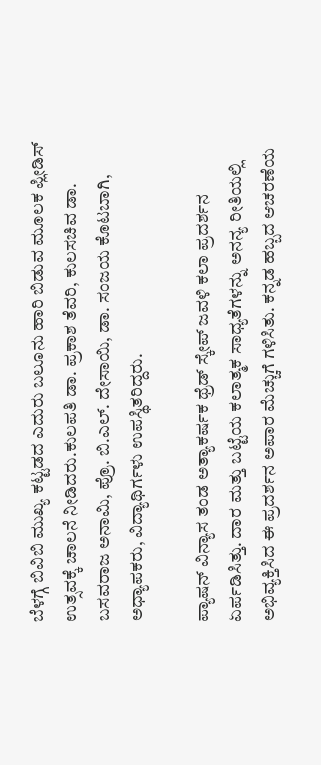ಬೆಳಗ್ಗೆ ಬಿವಿಬಿ ಮುಖ್ಯ ಕಟ್ಟಡದ ಎದುರು ಬಲೂನು ಹಾರಿ ಬಿಡುವ ಮೂಲಕ ಪ್ಲೀಡಿಸ್ ಉತ್ಸವಕ್ಕೆ ಚಾಲನೆ ನೀಡಿದರು.ಕುಲಪತಿ ಡಾ. ಪ್ರಕಾಶ ತೆವರಿ, ಕುಲಸಚಿವ ಡಾ. ಬಸವರಾಜ ಅನಾಮಿ, ಪ್ರೊ. ಬಿ.ಎಲ್. ದೇಸಾಯಿ, ಡಾ. ಸಂಜಯ ಕೊಟಬಾಗಿ, ಅಧ್ಯಾಪಕರು, ವಿದ್ಯಾಥಿರ್ಗಳು ಉಪಸ್ಥಿತರಿದ್ದರು.

ಪ್ಯಾಷನ್ ವಿನ್ಯಾಸ ತಂಡ ಅತ್ಯಾಕರ್ಷಕ ಥ್ರೆಡ್ ಸ್ಕೇಪ್ ಜವಳಿ ಕಲಾ ಪ್ರದರ್ಶನ ಏರ್ಪಡಿಸಿತ್ತು. ದಾರ ಮತ್ತು ಬಟ್ಟೆಯ ಕಲಾತ್ಮಕ ಸಾಧ್ಯತೆಗಳನ್ನು ಅನನ್ಯ ರೀತಿಯಲ್ಲಿ ಅಭಿವ್ಯಕ್ತಿಸಿದ ಈ ಪ್ರದರ್ಶನ ಅಪಾರ ಮೆಚ್ಚುಗೆ ಗಳಿಸಿತು. ಕನ್ನಡ ಹಬ್ಬದ ಆಚರಣೆಯ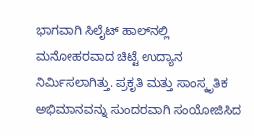ಭಾಗವಾಗಿ ಸಿಲೈಟ್ ಹಾಲ್‌ನಲ್ಲಿ ಮನೋಹರವಾದ ಚಿಟ್ಟೆ ಉದ್ಯಾನ ನಿರ್ಮಿಸಲಾಗಿತ್ತು. ಪ್ರಕೃತಿ ಮತ್ತು ಸಾಂಸ್ಕೃತಿಕ ಅಭಿಮಾನವನ್ನು ಸುಂದರವಾಗಿ ಸಂಯೋಜಿಸಿದ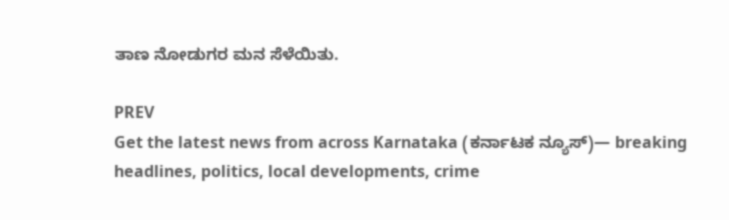ತಾಣ ನೋಡುಗರ ಮನ ಸೆಳೆಯಿತು.

PREV
Get the latest news from across Karnataka (ಕರ್ನಾಟಕ ನ್ಯೂಸ್)— breaking headlines, politics, local developments, crime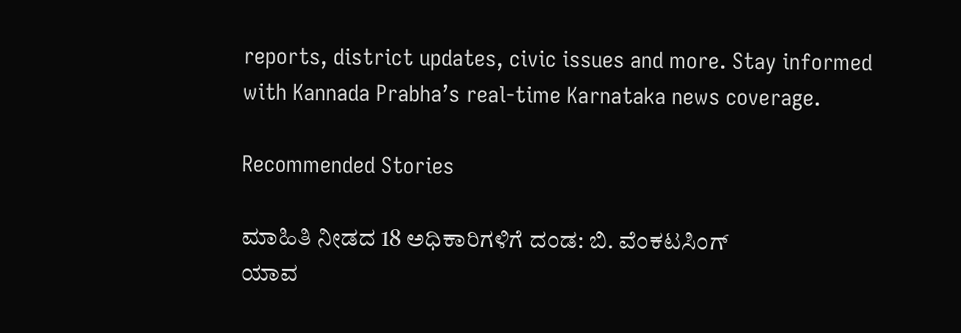reports, district updates, civic issues and more. Stay informed with Kannada Prabha’s real‑time Karnataka news coverage.

Recommended Stories

ಮಾಹಿತಿ ನೀಡದ 18 ಅಧಿಕಾರಿಗಳಿಗೆ ದಂಡ: ಬಿ. ವೆಂಕಟಸಿಂಗ್
ಯಾವ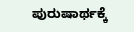ಪುರುಷಾರ್ಥಕ್ಕೆ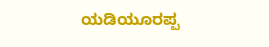ಯಡಿಯೂರಪ್ಪ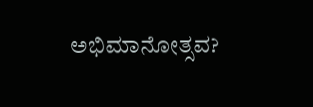ಅಭಿಮಾನೋತ್ಸವ?